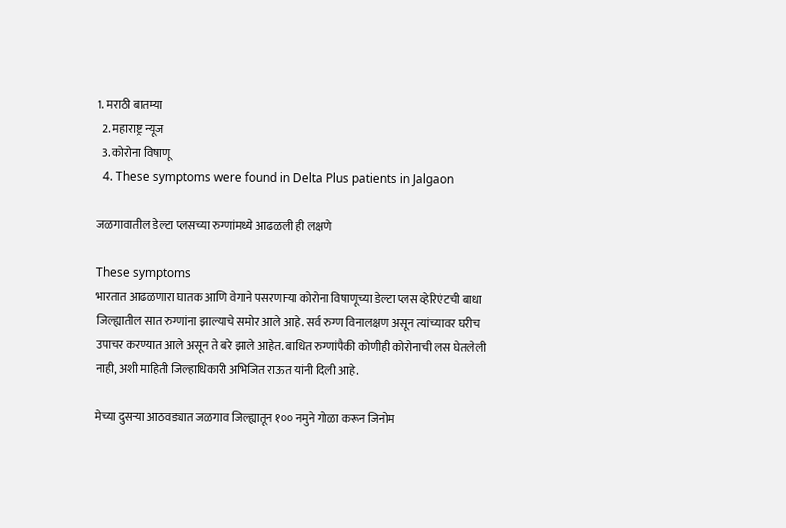1. मराठी बातम्या
  2. महाराष्ट्र न्यूज
  3. कोरोना विषाणू
  4. These symptoms were found in Delta Plus patients in Jalgaon

जळगावातील डेल्टा प्लसच्या रुग्णांमध्ये आढळली ही लक्षणे

These symptoms
भारतात आढळणारा घातक आणि वेगाने पसरणाऱ्या कोरोना विषाणूच्या डेल्टा प्लस व्हेरिएंटची बाधा  जिल्ह्यातील सात रुग्णांना झाल्याचे समोर आले आहे. सर्व रुग्ण विनालक्षण असून त्यांच्यावर घरीच उपाचर करण्यात आले असून ते बरे झाले आहेत. बाधित रुग्णांपैकी कोणीही कोरोनाची लस घेतलेली नाही, अशी माहिती जिल्हाधिकारी अभिजित राऊत यांनी दिली आहे.

मेच्या दुसऱ्या आठवड्यात जळगाव जिल्ह्यातून १०० नमुने गोळा करून जिनोम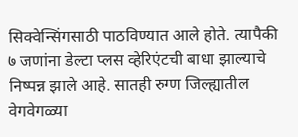सिक्वेन्सिंगसाठी पाठविण्यात आले होते. त्यापैकी ७ जणांना डेल्टा प्लस व्हेरिएंटची बाधा झाल्याचे निष्पन्न झाले आहे. सातही रुग्ण जिल्ह्यातील वेगवेगळ्या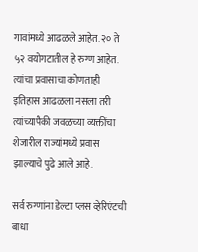गावांमध्ये आढळले आहेत. २० ते ५२ वयोगटातील हे रुग्ण आहेत. त्यांचा प्रवासाचा कोणताही इतिहास आढळला नसला तरी त्यांच्यापैकी जवळच्या व्यक्तींचा शेजारील राज्यांमध्ये प्रवास झाल्याचे पुढे आले आहे.

सर्व रुग्णांना डेल्टा प्लस व्हेरिएंटची बाधा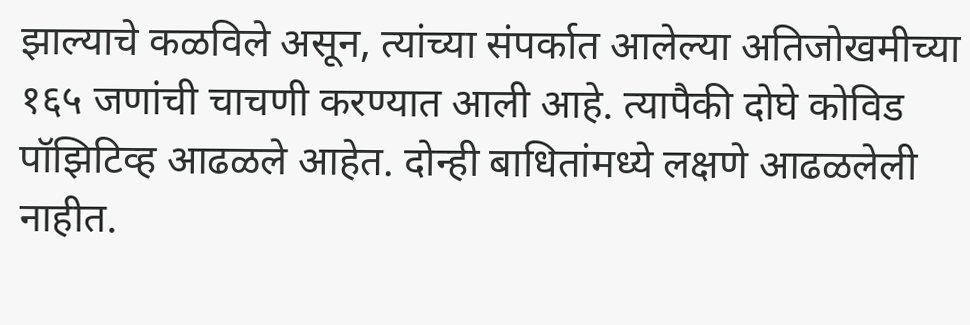झाल्याचे कळविले असून, त्यांच्या संपर्कात आलेल्या अतिजोखमीच्या १६५ जणांची चाचणी करण्यात आली आहे. त्यापैकी दोघे कोविड पॉझिटिव्ह आढळले आहेत. दोन्ही बाधितांमध्ये लक्षणे आढळलेली नाहीत.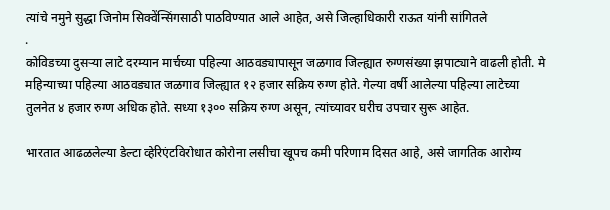त्यांचे नमुने सुद्धा जिनोम सिक्वेंन्सिंगसाठी पाठविण्यात आले आहेत, असे जिल्हाधिकारी राऊत यांनी सांगितले
.
कोविडच्या दुसऱ्या लाटे दरम्यान मार्चच्या पहिल्या आठवड्यापासून जळगाव जिल्ह्यात रुग्णसंख्या झपाट्याने वाढली होती. मे महिन्याच्या पहिल्या आठवड्यात जळगाव जिल्ह्यात १२ हजार सक्रिय रुग्ण होते. गेल्या वर्षी आलेल्या पहिल्या लाटेच्या तुलनेत ४ हजार रुग्ण अधिक होते. सध्या १३०० सक्रिय रुग्ण असून, त्यांच्यावर घरीच उपचार सुरू आहेत.

भारतात आढळलेल्या डेल्टा व्हेरिएंटविरोधात कोरोना लसीचा खूपच कमी परिणाम दिसत आहे, असे जागतिक आरोग्य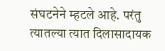संघटनेने म्हटले आहे. परंतु त्यातल्या त्यात दिलासादायक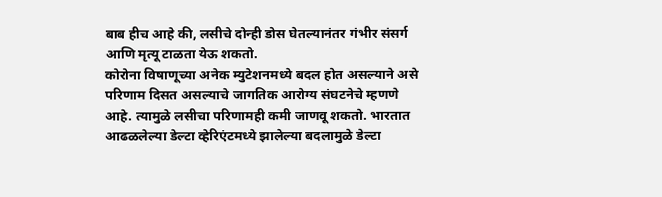बाब हीच आहे की, लसीचे दोन्ही डोस घेतल्यानंतर गंभीर संसर्ग आणि मृत्यू टाळता येऊ शकतो.
कोरोना विषाणूच्या अनेक म्युटेशनमध्ये बदल होत असल्याने असे परिणाम दिसत असल्याचे जागतिक आरोग्य संघटनेचे म्हणणे आहे. त्यामुळे लसीचा परिणामही कमी जाणवू शकतो. भारतात आढळलेल्या डेल्टा व्हेरिएंटमध्ये झालेल्या बदलामुळे डेल्टा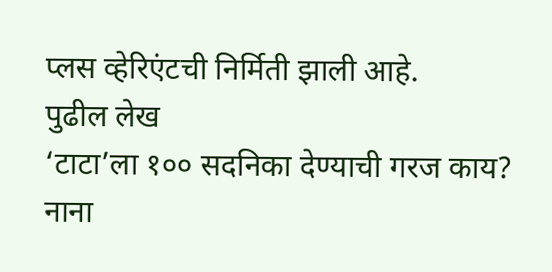प्लस व्हेरिएंटची निर्मिती झाली आहे.
पुढील लेख
‘टाटा’ला १०० सदनिका देण्याची गरज काय? नाना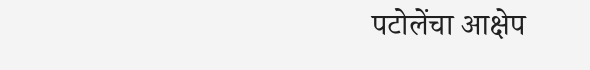पटोलेंचा आक्षेप